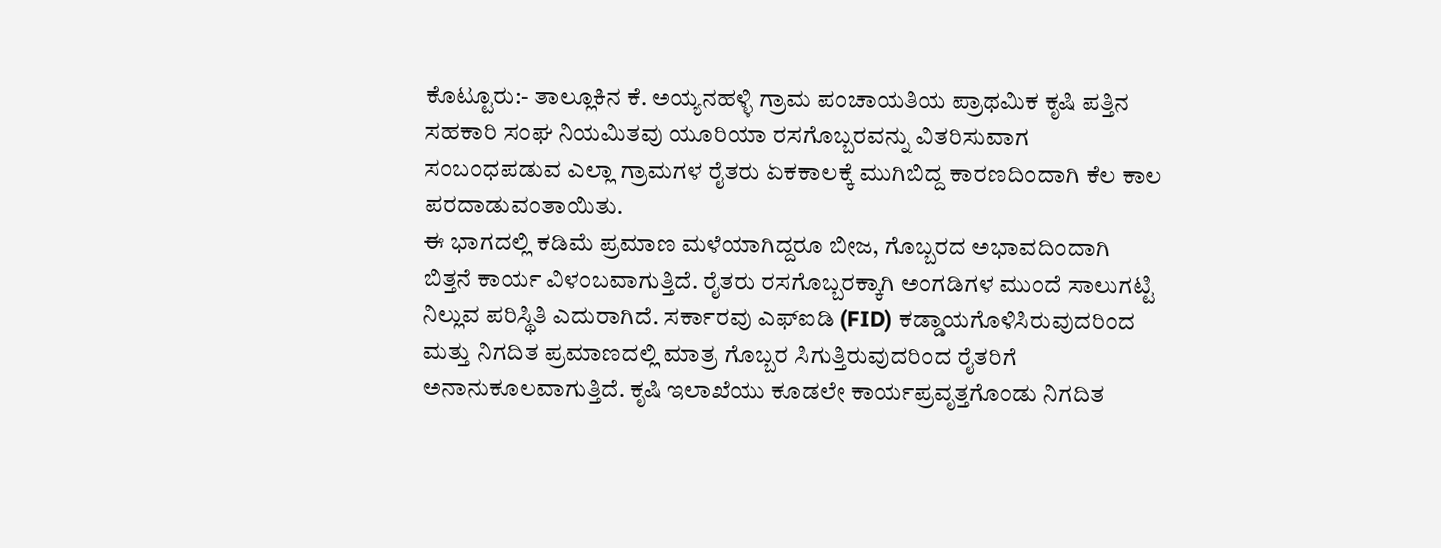ಕೊಟ್ಟೂರು:- ತಾಲ್ಲೂಕಿನ ಕೆ. ಅಯ್ಯನಹಳ್ಳಿ ಗ್ರಾಮ ಪಂಚಾಯತಿಯ ಪ್ರಾಥಮಿಕ ಕೃಷಿ ಪತ್ತಿನ ಸಹಕಾರಿ ಸಂಘ ನಿಯಮಿತವು ಯೂರಿಯಾ ರಸಗೊಬ್ಬರವನ್ನು ವಿತರಿಸುವಾಗ ಸಂಬಂಧಪಡುವ ಎಲ್ಲಾ ಗ್ರಾಮಗಳ ರೈತರು ಏಕಕಾಲಕ್ಕೆ ಮುಗಿಬಿದ್ದ ಕಾರಣದಿಂದಾಗಿ ಕೆಲ ಕಾಲ ಪರದಾಡುವಂತಾಯಿತು.
ಈ ಭಾಗದಲ್ಲಿ ಕಡಿಮೆ ಪ್ರಮಾಣ ಮಳೆಯಾಗಿದ್ದರೂ ಬೀಜ, ಗೊಬ್ಬರದ ಅಭಾವದಿಂದಾಗಿ ಬಿತ್ತನೆ ಕಾರ್ಯ ವಿಳಂಬವಾಗುತ್ತಿದೆ. ರೈತರು ರಸಗೊಬ್ಬರಕ್ಕಾಗಿ ಅಂಗಡಿಗಳ ಮುಂದೆ ಸಾಲುಗಟ್ಟಿ ನಿಲ್ಲುವ ಪರಿಸ್ಥಿತಿ ಎದುರಾಗಿದೆ. ಸರ್ಕಾರವು ಎಫ್ಐಡಿ (FID) ಕಡ್ಡಾಯಗೊಳಿಸಿರುವುದರಿಂದ ಮತ್ತು ನಿಗದಿತ ಪ್ರಮಾಣದಲ್ಲಿ ಮಾತ್ರ ಗೊಬ್ಬರ ಸಿಗುತ್ತಿರುವುದರಿಂದ ರೈತರಿಗೆ ಅನಾನುಕೂಲವಾಗುತ್ತಿದೆ. ಕೃಷಿ ಇಲಾಖೆಯು ಕೂಡಲೇ ಕಾರ್ಯಪ್ರವೃತ್ತಗೊಂಡು ನಿಗದಿತ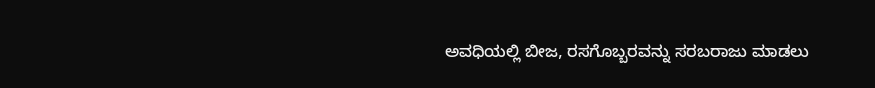ಅವಧಿಯಲ್ಲಿ ಬೀಜ, ರಸಗೊಬ್ಬರವನ್ನು ಸರಬರಾಜು ಮಾಡಲು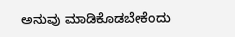ಅನುವು ಮಾಡಿಕೊಡಬೇಕೆಂದು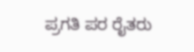ಪ್ರಗತಿ ಪರ ರೈತರು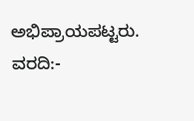ಅಭಿಪ್ರಾಯಪಟ್ಟರು.
ವರದಿ:-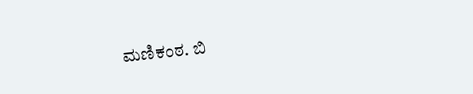ಮಣಿಕಂಠ. ಬಿ